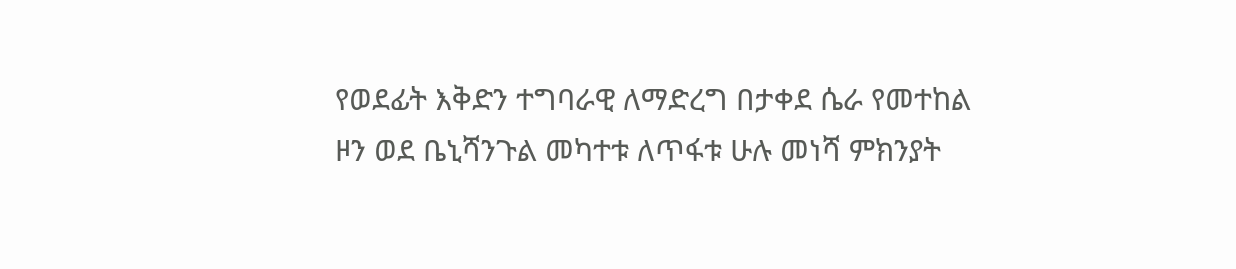የወደፊት እቅድን ተግባራዊ ለማድረግ በታቀደ ሴራ የመተከል ዞን ወደ ቤኒሻንጉል መካተቱ ለጥፋቱ ሁሉ መነሻ ምክንያት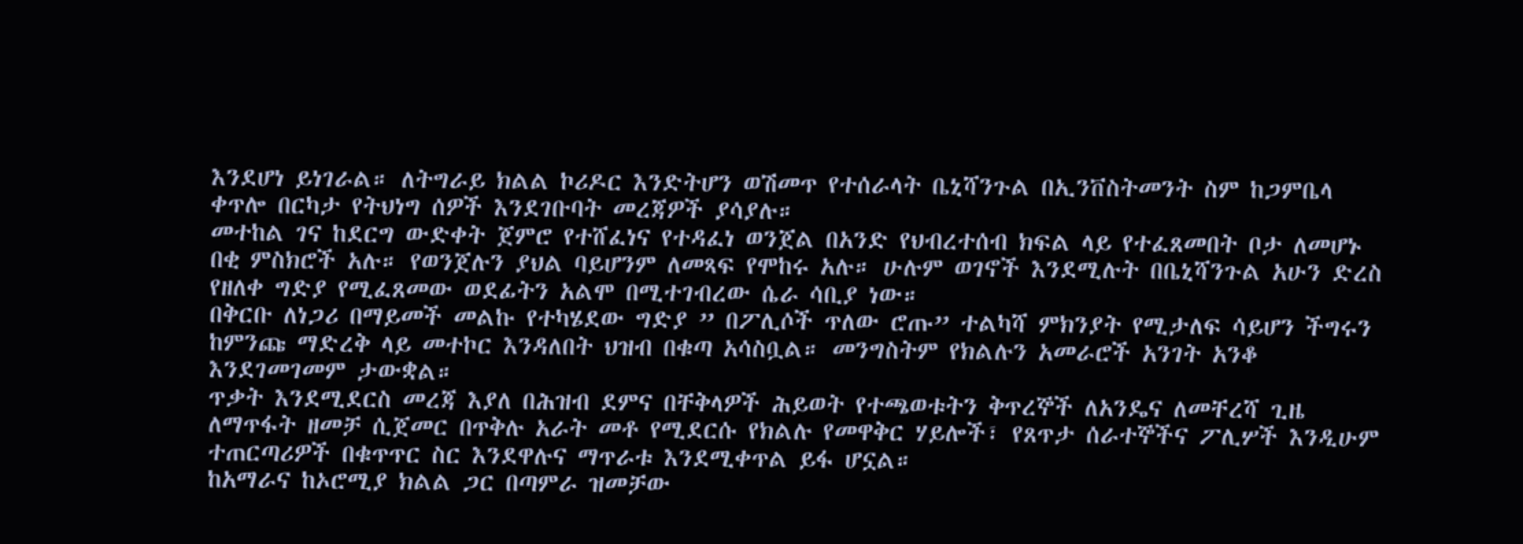እንደሆነ ይነገራል። ለትግራይ ክልል ኮሪዶር እንድትሆን ወሽመጥ የተሰራላት ቤኒሻንጉል በኢንቨስትመንት ስም ከጋምቤላ ቀጥሎ በርካታ የትህነግ ሰዎች እንደገቡባት መረጃዎች ያሳያሉ።
መተከል ገና ከደርግ ውድቀት ጀምሮ የተሸፈነና የተዳፈነ ወንጀል በአንድ የህብረተሰብ ክፍል ላይ የተፈጸመበት ቦታ ለመሆኑ በቂ ምስክሮች አሉ። የወንጀሉን ያህል ባይሆንም ለመጻፍ የሞከሩ አሉ። ሁሉም ወገኖች እንደሚሉት በቤኒሻንጉል አሁን ድረስ የዘለቀ ግድያ የሚፈጸመው ወደፊትን አልሞ በሚተገብረው ሴራ ሳቢያ ነው።
በቅርቡ ለነጋሪ በማይመች መልኩ የተካሄደው ግድያ ” በፖሊሶች ጥለው ሮጡ” ተልካሻ ምክንያት የሚታለፍ ሳይሆን ችግሩን ከምንጩ ማድረቅ ላይ መተኮር እንዳለበት ህዝብ በቁጣ አሳስቧል። መንግስትም የክልሉን አመራሮች አንገት አንቆ እንደገመገመም ታውቋል።
ጥቃት እንደሚደርስ መረጃ እያለ በሕዝብ ደምና በቸቅላዎች ሕይወት የተጫወቱትን ቅጥረኞች ለአንዴና ለመቸረሻ ጊዜ ለማጥፋት ዘመቻ ሲጀመር በጥቅሉ አራት መቶ የሚደርሱ የክልሉ የመዋቅር ሃይሎች፣ የጸጥታ ሰራተኞችና ፖሊሦች እንዲሁም ተጠርጣሪዎች በቁጥጥር ስር እንደዋሉና ማጥራቱ እንደሚቀጥል ይፋ ሆኗል።
ከአማራና ከኦሮሚያ ክልል ጋር በጣምራ ዝመቻው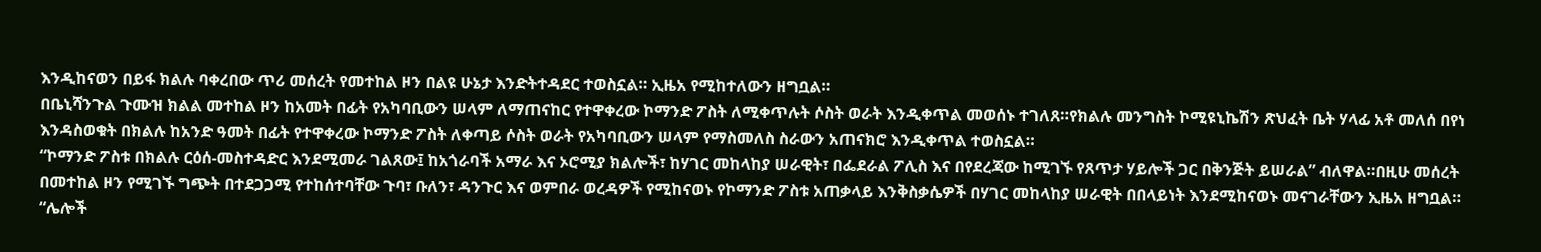እንዲከናወን በይፋ ክልሉ ባቀረበው ጥሪ መሰረት የመተከል ዞን በልዩ ሁኔታ እንድትተዳደር ተወስኗል። ኢዜአ የሚከተለውን ዘግቧል።
በቤኒሻንጉል ጉሙዝ ክልል መተከል ዞን ከአመት በፊት የአካባቢውን ሠላም ለማጠናከር የተዋቀረው ኮማንድ ፖስት ለሚቀጥሉት ሶስት ወራት እንዲቀጥል መወሰኑ ተገለጸ።የክልሉ መንግስት ኮሚዩኒኬሽን ጽህፈት ቤት ሃላፊ አቶ መለሰ በየነ እንዳስወቁት በክልሉ ከአንድ ዓመት በፊት የተዋቀረው ኮማንድ ፖስት ለቀጣይ ሶስት ወራት የአካባቢውን ሠላም የማስመለስ ስራውን አጠናክሮ እንዲቀጥል ተወስኗል።
“ኮማንድ ፖስቱ በክልሉ ርዕሰ-መስተዳድር እንደሚመራ ገልጸው፤ ከአጎራባች አማራ እና ኦሮሚያ ክልሎች፣ ከሃገር መከላከያ ሠራዊት፣ በፌደራል ፖሊስ እና በየደረጃው ከሚገኙ የጸጥታ ሃይሎች ጋር በቅንጅት ይሠራል” ብለዋል።በዚሁ መሰረት በመተከል ዞን የሚገኙ ግጭት በተደጋጋሚ የተከሰተባቸው ጉባ፣ ቡለን፣ ዳንጉር እና ወምበራ ወረዳዎች የሚከናወኑ የኮማንድ ፖስቱ አጠቃላይ እንቅስቃሴዎች በሃገር መከላከያ ሠራዊት በበላይነት እንደሚከናወኑ መናገራቸውን ኢዜአ ዘግቧል።
“ሌሎች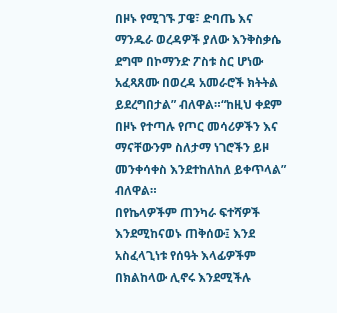በዞኑ የሚገኙ ፓዌ፣ ድባጤ እና ማንዱራ ወረዳዎች ያለው እንቅስቃሴ ደግሞ በኮማንድ ፖስቱ ስር ሆነው አፈጻጸሙ በወረዳ አመራሮች ክትትል ይደረግበታል” ብለዋል።“ከዚህ ቀደም በዞኑ የተጣሉ የጦር መሳሪዎችን እና ማናቸውንም ስለታማ ነገሮችን ይዞ መንቀሳቀስ እንደተከለከለ ይቀጥላል” ብለዋል።
በየኬላዎችም ጠንካራ ፍተሻዎች እንደሚከናወኑ ጠቅሰው፤ እንደ አስፈላጊነቱ የሰዓት እላፊዎችም በክልከላው ሊኖሩ እንደሚችሉ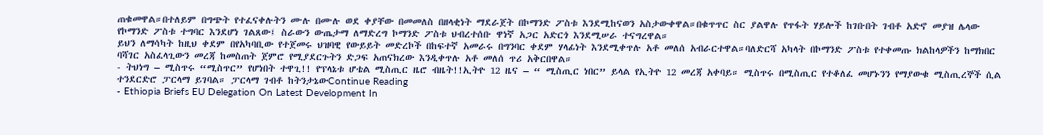ጠቁመዋል።በተለይም በግጭት የተፈናቀሉትን ሙሉ በሙሉ ወደ ቀያቸው በመመለስ በዘላቂነት ማደራጀት በኮማንድ ፖስቱ እንደሚከናወን አስታውቀዋል።በቁጥጥር ስር ያልዋሉ የጥፋት ሃይሎች ከገቡበት ገብቶ አድኖ መያዝ ሌላው የኮማንድ ፖስቱ ተግባር እንደሆነ ገልጸው፤ ስራውን ውጤታማ ለማድረግ ኮማንድ ፖስቱ ህብረተሰቡ ዋነኛ አጋር አድርጎ እንደሚሠራ ተናግረዋል።
ይህን ለማሳካት ከዚህ ቀደም በየአካባቢው የተጀመሩ ህዝባዊ የውይይት መድረኮች በከፍተኛ አመራሩ በግንባር ቀደም ሃላፊነት እንደሚቀጥሉ አቶ መለሰ አብራርተዋል።ባለድርሻ አካላት በኮማንድ ፖስቱ የተቀመጡ ክልከላዎችን ከማክበር ባሻገር አስፈላጊውን መረጃ ከመስጠት ጀምሮ የሚያደርጉትን ድጋፍ አጠናክረው እንዲቀጥሉ አቶ መለሰ ጥሪ አቅርበዋል።
- ትህነግ – ሚስጥሩ “ሚስጥር” የሆነበት ተዋጊ!! የፕላኔቱ ሆቴል ሚስጢር ዜሮ ብዜት!!ኢትዮ 12 ዜና – “ ሚስጢር ነበር” ይላል የኢትዮ 12 መረጃ አቀባይ። ሚስጥሩ በሚስጢር የተቆለፈ መሆኑንን የማያውቁ ሚስጢረኞች ሲል ተንደርድሮ ፓርላማ ይገባል። ፓርላማ ገብቶ ከትንታኔውContinue Reading
- Ethiopia Briefs EU Delegation On Latest Development In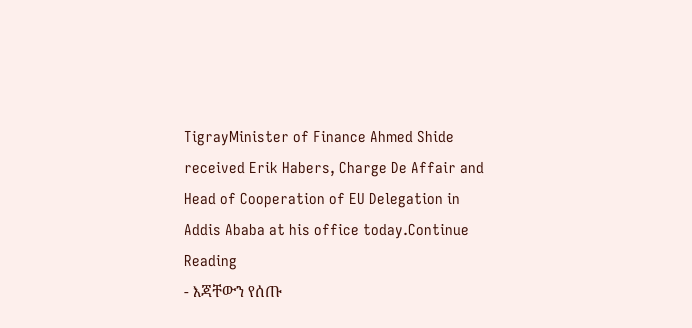TigrayMinister of Finance Ahmed Shide received Erik Habers, Charge De Affair and Head of Cooperation of EU Delegation in Addis Ababa at his office today.Continue Reading
- እጃቸውን የሰጡ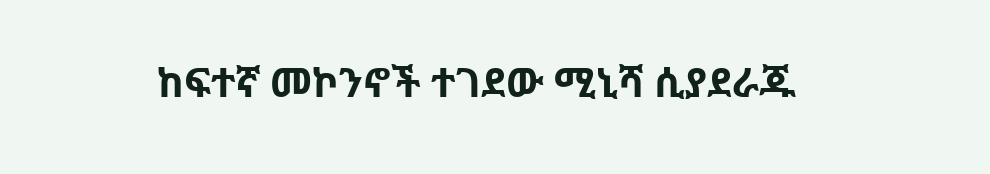ከፍተኛ መኮንኖች ተገደው ሚኒሻ ሲያደራጁ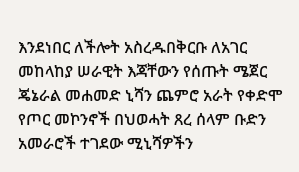እንደነበር ለችሎት አስረዱበቅርቡ ለአገር መከላከያ ሠራዊት እጃቸውን የሰጡት ሜጀር ጄኔራል መሐመድ ኒሻን ጨምሮ አራት የቀድሞ የጦር መኮንኖች በህወሓት ጸረ ሰላም ቡድን አመራሮች ተገደው ሚኒሻዎችን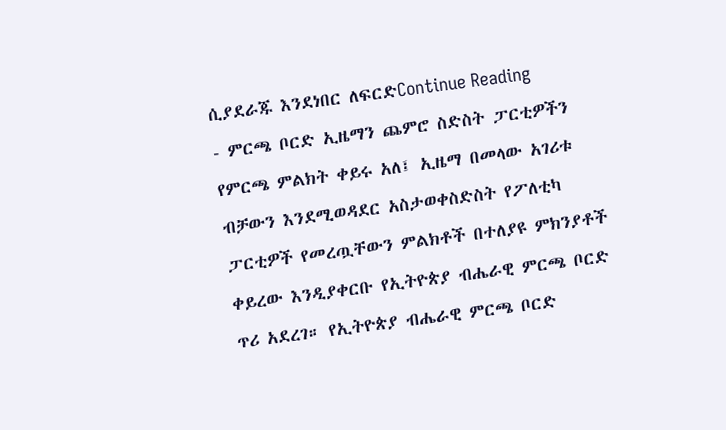ሲያደራጁ እንደነበር ለፍርድContinue Reading
- ምርጫ ቦርድ ኢዜማን ጨምሮ ስድስት ፓርቲዎችን የምርጫ ምልክት ቀይሩ አለ፤ ኢዜማ በመላው አገሪቱ ብቻውን እንደሚወዳደር አስታወቀስድስት የፖለቲካ ፓርቲዎች የመረጧቸውን ምልክቶች በተለያዩ ምክንያቶች ቀይረው እንዲያቀርቡ የኢትዮጵያ ብሔራዊ ምርጫ ቦርድ ጥሪ አደረገ። የኢትዮጵያ ብሔራዊ ምርጫ ቦርድ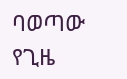ባወጣው የጊዜ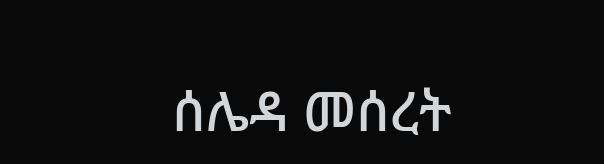ሰሌዳ መሰረት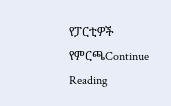የፓርቲዎች የምርጫContinue Reading